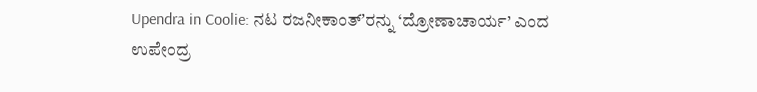Upendra in Coolie: ನಟ ರಜನೀಕಾಂತ್ʼರನ್ನು ‘ದ್ರೋಣಾಚಾರ್ಯ’ ಎಂದ ಉಪೇಂದ್ರ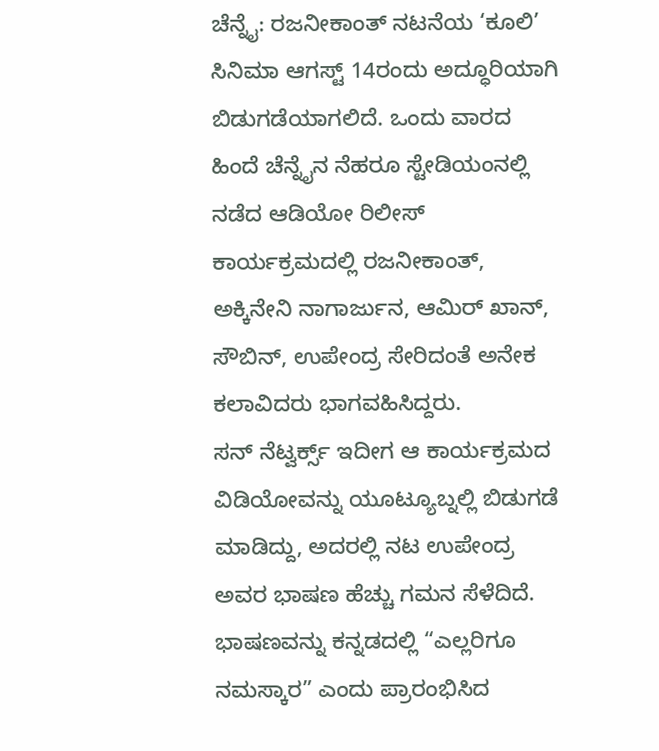ಚೆನ್ನೈ: ರಜನೀಕಾಂತ್ ನಟನೆಯ ‘ಕೂಲಿ’ ಸಿನಿಮಾ ಆಗಸ್ಟ್ 14ರಂದು ಅದ್ಧೂರಿಯಾಗಿ ಬಿಡುಗಡೆಯಾಗಲಿದೆ. ಒಂದು ವಾರದ ಹಿಂದೆ ಚೆನ್ನೈನ ನೆಹರೂ ಸ್ಟೇಡಿಯಂನಲ್ಲಿ ನಡೆದ ಆಡಿಯೋ ರಿಲೀಸ್ ಕಾರ್ಯಕ್ರಮದಲ್ಲಿ ರಜನೀಕಾಂತ್, ಅಕ್ಕಿನೇನಿ ನಾಗಾರ್ಜುನ, ಆಮಿರ್ ಖಾನ್, ಸೌಬಿನ್, ಉಪೇಂದ್ರ ಸೇರಿದಂತೆ ಅನೇಕ ಕಲಾವಿದರು ಭಾಗವಹಿಸಿದ್ದರು.
ಸನ್ ನೆಟ್ವರ್ಕ್ಸ್ ಇದೀಗ ಆ ಕಾರ್ಯಕ್ರಮದ ವಿಡಿಯೋವನ್ನು ಯೂಟ್ಯೂಬ್ನಲ್ಲಿ ಬಿಡುಗಡೆ ಮಾಡಿದ್ದು, ಅದರಲ್ಲಿ ನಟ ಉಪೇಂದ್ರ ಅವರ ಭಾಷಣ ಹೆಚ್ಚು ಗಮನ ಸೆಳೆದಿದೆ.
ಭಾಷಣವನ್ನು ಕನ್ನಡದಲ್ಲಿ “ಎಲ್ಲರಿಗೂ ನಮಸ್ಕಾರ” ಎಂದು ಪ್ರಾರಂಭಿಸಿದ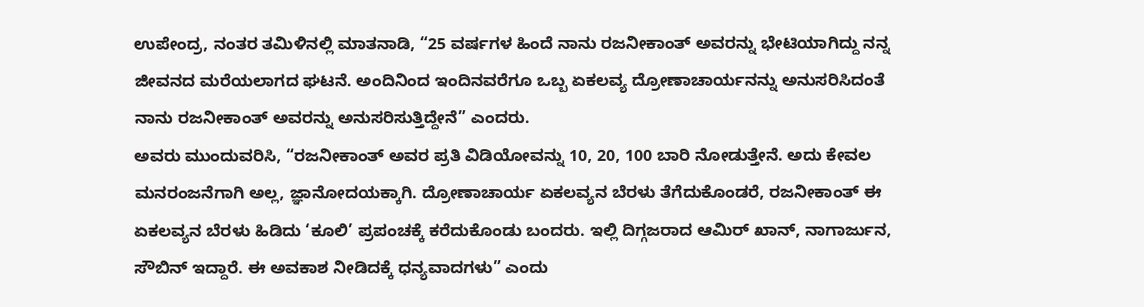ಉಪೇಂದ್ರ, ನಂತರ ತಮಿಳಿನಲ್ಲಿ ಮಾತನಾಡಿ, “25 ವರ್ಷಗಳ ಹಿಂದೆ ನಾನು ರಜನೀಕಾಂತ್ ಅವರನ್ನು ಭೇಟಿಯಾಗಿದ್ದು ನನ್ನ ಜೀವನದ ಮರೆಯಲಾಗದ ಘಟನೆ. ಅಂದಿನಿಂದ ಇಂದಿನವರೆಗೂ ಒಬ್ಬ ಏಕಲವ್ಯ ದ್ರೋಣಾಚಾರ್ಯನನ್ನು ಅನುಸರಿಸಿದಂತೆ ನಾನು ರಜನೀಕಾಂತ್ ಅವರನ್ನು ಅನುಸರಿಸುತ್ತಿದ್ದೇನೆ” ಎಂದರು.
ಅವರು ಮುಂದುವರಿಸಿ, “ರಜನೀಕಾಂತ್ ಅವರ ಪ್ರತಿ ವಿಡಿಯೋವನ್ನು 10, 20, 100 ಬಾರಿ ನೋಡುತ್ತೇನೆ. ಅದು ಕೇವಲ ಮನರಂಜನೆಗಾಗಿ ಅಲ್ಲ, ಜ್ಞಾನೋದಯಕ್ಕಾಗಿ. ದ್ರೋಣಾಚಾರ್ಯ ಏಕಲವ್ಯನ ಬೆರಳು ತೆಗೆದುಕೊಂಡರೆ, ರಜನೀಕಾಂತ್ ಈ ಏಕಲವ್ಯನ ಬೆರಳು ಹಿಡಿದು ‘ಕೂಲಿ’ ಪ್ರಪಂಚಕ್ಕೆ ಕರೆದುಕೊಂಡು ಬಂದರು. ಇಲ್ಲಿ ದಿಗ್ಗಜರಾದ ಆಮಿರ್ ಖಾನ್, ನಾಗಾರ್ಜುನ, ಸೌಬಿನ್ ಇದ್ದಾರೆ. ಈ ಅವಕಾಶ ನೀಡಿದಕ್ಕೆ ಧನ್ಯವಾದಗಳು” ಎಂದು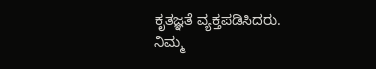ಕೃತಜ್ಞತೆ ವ್ಯಕ್ತಪಡಿಸಿದರು.
ನಿಮ್ಮ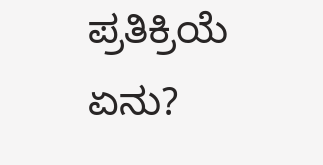ಪ್ರತಿಕ್ರಿಯೆ ಏನು?